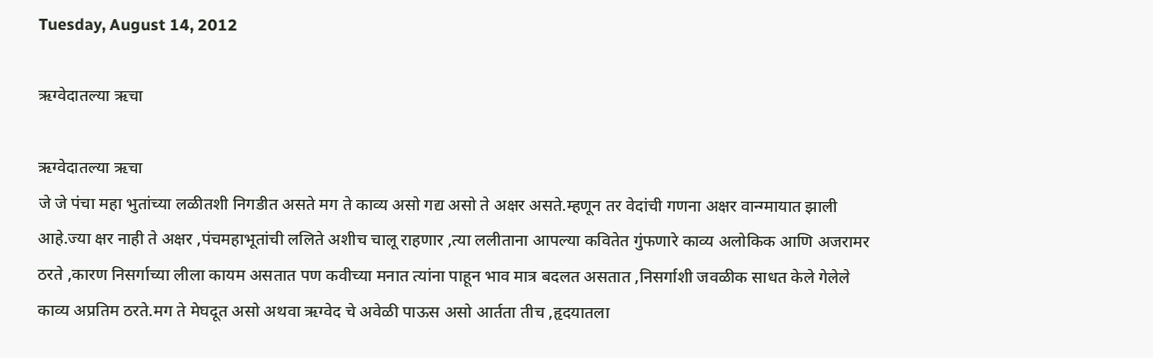Tuesday, August 14, 2012

ऋग्वेदातल्या ऋचा

ऋग्वेदातल्या ऋचा
जे जे पंचा महा भुतांच्या लळीतशी निगडीत असते मग ते काव्य असो गद्य असो ते अक्षर असते.म्हणून तर वेदांची गणना अक्षर वान्ग्मायात झाली आहे.ज्या क्षर नाही ते अक्षर ,पंचमहाभूतांची ललिते अशीच चालू राहणार ,त्या ललीताना आपल्या कवितेत गुंफणारे काव्य अलोकिक आणि अजरामर ठरते ,कारण निसर्गाच्या लीला कायम असतात पण कवीच्या मनात त्यांना पाहून भाव मात्र बदलत असतात ,निसर्गाशी जवळीक साधत केले गेलेले काव्य अप्रतिम ठरते.मग ते मेघदूत असो अथवा ऋग्वेद चे अवेळी पाऊस असो आर्तता तीच ,हृदयातला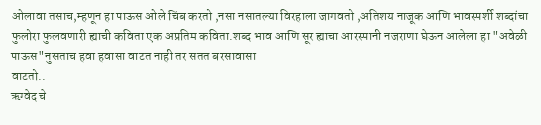ओलावा तसाच,म्हणून हा पाऊस ओले चिंब करतो ,नसा नसातल्या विरहाला जागवतो ,अतिशय नाजूक आणि भावस्पर्शी शब्दांचा फुलोरा फुलवणारी ह्याची कविता एक अप्रतिम कविता.शब्द भाव आणि सूर ह्याचा आरस्पानी नजराणा घेऊन आलेला हा "अवेळी पाऊस"नुसताच हवा हवासा वाटत नाही तर सतत बरसावासा
वाटतो..
ऋग्वेद चे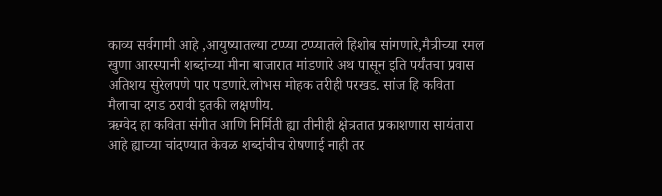काव्य सर्वगामी आहे ,आयुष्यातल्या टप्प्या टप्प्यातले हिशोब सांगणारे,मैत्रीच्या रमल खुणा आरस्पानी शब्दांच्या मीना बाजारात मांडणारे अथ पासून इति पर्यंतचा प्रवास अतिशय सुरेलपणे पार पडणारे.लोभस मोहक तरीही परखड. सांज हि कविता मैलाचा दगड ठरावी इतकी लक्षणीय.
ऋग्वेद हा कविता संगीत आणि निर्मिती ह्या तीनीही क्षेत्रतात प्रकाशणारा सायंतारा आहे ह्याच्या चांदण्यात केवळ शब्दांचीच रोषणाई नाही तर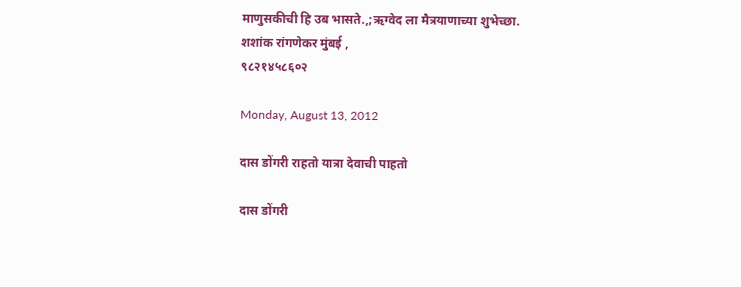माणुसकीची हि उब भासते.,;ऋग्वेद ला मैत्रयाणाच्या शुभेच्छा.
शशांक रांगणेकर मुंबई ,
९८२१४५८६०२

Monday, August 13, 2012

दास डोंगरी राहतो यात्रा देवाची पाहतो

दास डोंगरी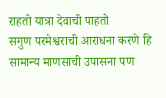राहतो यात्रा देवाची पाहतो
सगुण परमेश्वराची आराधना करणे हि सामान्य माणसाची उपासना पण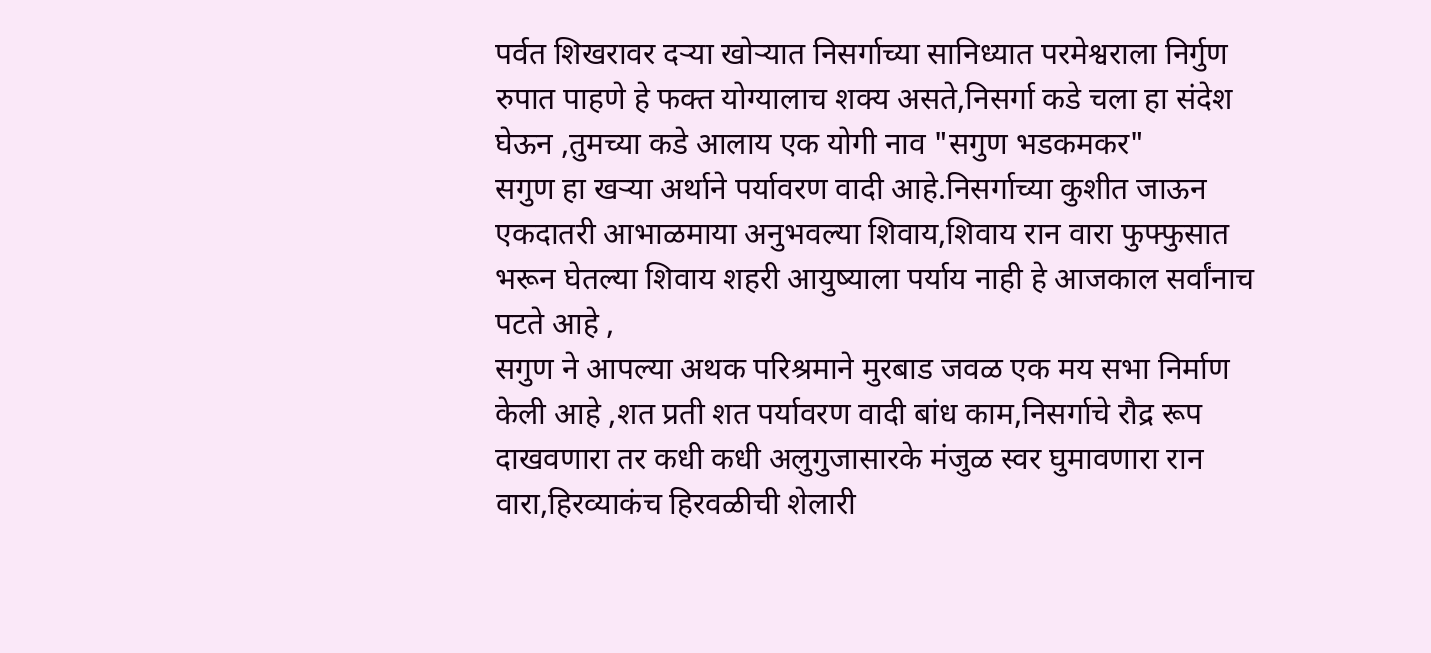पर्वत शिखरावर दऱ्या खोऱ्यात निसर्गाच्या सानिध्यात परमेश्वराला निर्गुण रुपात पाहणे हे फक्त योग्यालाच शक्य असते,निसर्गा कडे चला हा संदेश घेऊन ,तुमच्या कडे आलाय एक योगी नाव "सगुण भडकमकर"
सगुण हा खऱ्या अर्थाने पर्यावरण वादी आहे.निसर्गाच्या कुशीत जाऊन एकदातरी आभाळमाया अनुभवल्या शिवाय,शिवाय रान वारा फुफ्फुसात भरून घेतल्या शिवाय शहरी आयुष्याला पर्याय नाही हे आजकाल सर्वांनाच पटते आहे ,
सगुण ने आपल्या अथक परिश्रमाने मुरबाड जवळ एक मय सभा निर्माण केली आहे ,शत प्रती शत पर्यावरण वादी बांध काम,निसर्गाचे रौद्र रूप दाखवणारा तर कधी कधी अलुगुजासारके मंजुळ स्वर घुमावणारा रान वारा,हिरव्याकंच हिरवळीची शेलारी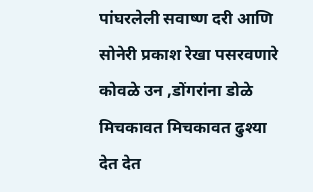पांघरलेली सवाष्ण दरी आणि सोनेरी प्रकाश रेखा पसरवणारे कोवळे उन ,डोंगरांना डोळे मिचकावत मिचकावत ढुश्या देत देत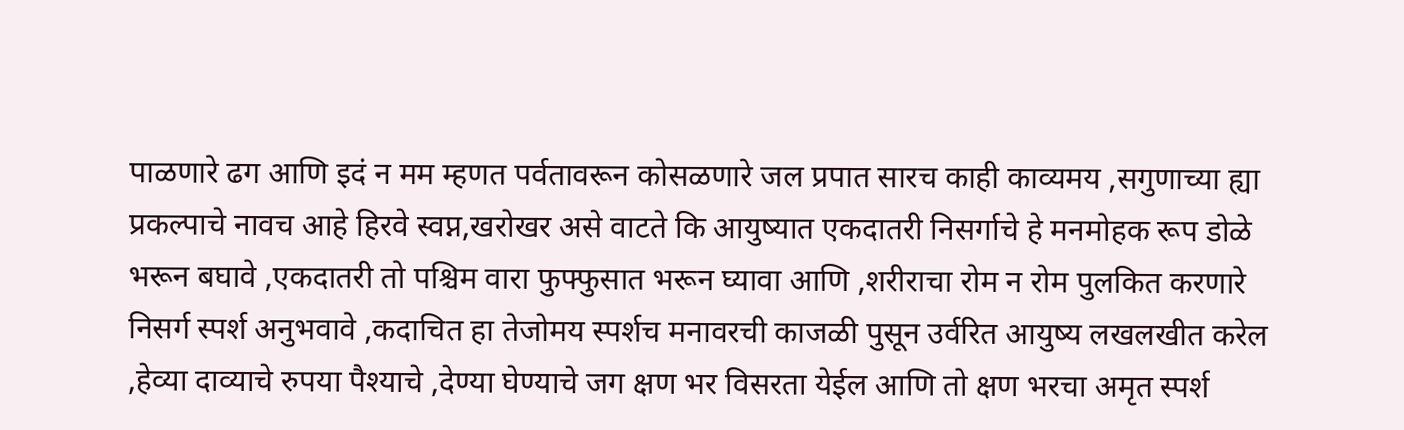पाळणारे ढग आणि इदं न मम म्हणत पर्वतावरून कोसळणारे जल प्रपात सारच काही काव्यमय ,सगुणाच्या ह्या प्रकल्पाचे नावच आहे हिरवे स्वप्न,खरोखर असे वाटते कि आयुष्यात एकदातरी निसर्गाचे हे मनमोहक रूप डोळे भरून बघावे ,एकदातरी तो पश्चिम वारा फुफ्फुसात भरून घ्यावा आणि ,शरीराचा रोम न रोम पुलकित करणारे निसर्ग स्पर्श अनुभवावे ,कदाचित हा तेजोमय स्पर्शच मनावरची काजळी पुसून उर्वरित आयुष्य लखलखीत करेल ,हेव्या दाव्याचे रुपया पैश्याचे ,देण्या घेण्याचे जग क्षण भर विसरता येईल आणि तो क्षण भरचा अमृत स्पर्श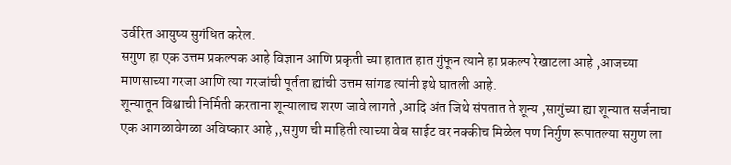उर्वरित आयुष्य सुगंधित करेल.
सगुण हा एक उत्तम प्रकल्पक आहे विज्ञान आणि प्रकृती च्या हातात हात गुंफून त्याने हा प्रकल्प रेखाटला आहे ,आजच्या माणसाच्या गरजा आणि त्या गरजांची पूर्तता ह्यांची उत्तम सांगड त्यांनी इथे घातली आहे.
शून्यातून विश्वाची निर्मिती करताना शून्यालाच शरण जावे लागते ,आदि अंत जिथे संपतात ते शून्य ,सागुंच्या ह्या शून्यात सर्जनाचा एक आगळावेगळा अविष्कार आहे ,,सगुण ची माहिती त्याच्या वेब साईट वर नक्कीच मिळेल पण निर्गुण रूपातल्या सगुण ला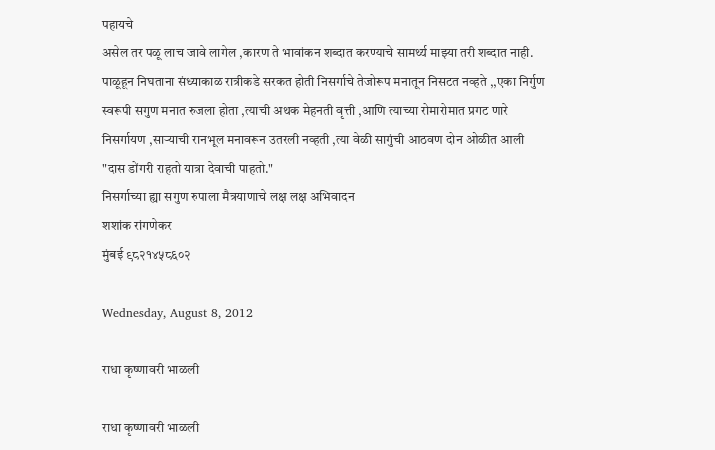पहायचे
असेल तर पळू लाच जावे लागेल ,कारण ते भावांकन शब्दात करण्याचे सामर्थ्य माझ्या तरी शब्दात नाही.
पाळूहून निघताना संध्याकाळ रात्रीकडे सरकत होती निसर्गाचे तेजोरूप मनातून निसटत नव्हते ,,एका निर्गुण स्वरूपी सगुण मनात रुजला होता ,त्याची अथक मेहनती वृत्ती ,आणि त्याच्या रोमारोमात प्रगट णारे निसर्गायण ,साऱ्याची रानभूल मनावरून उतरली नव्हती ,त्या वेळी सागुंची आठवण दोन ओळीत आली "दास डोंगरी राहतो यात्रा देवाची पाहतो."
निसर्गाच्या ह्या सगुण रुपाला मैत्रयाणाचे लक्ष लक्ष अभिवादन
शशांक रांगणेकर
मुंबई ९८२१४५८६०२

Wednesday, August 8, 2012

राधा कृष्णावरी भाळली

राधा कृष्णावरी भाळली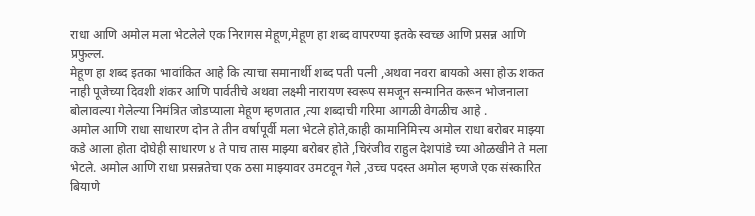राधा आणि अमोल मला भेटलेले एक निरागस मेहूण,मेहूण हा शब्द वापरण्या इतके स्वच्छ आणि प्रसन्न आणि प्रफुल्ल.
मेहूण हा शब्द इतका भावांकित आहे कि त्याचा समानार्थी शब्द पती पत्नी ,अथवा नवरा बायको असा होऊ शकत नाही पूजेच्या दिवशी शंकर आणि पार्वतीचे अथवा लक्ष्मी नारायण स्वरूप समजून सन्मानित करून भोजनाला बोलावल्या गेलेल्या निमंत्रित जोडप्याला मेहूण म्हणतात ,त्या शब्दाची गरिमा आगळी वेगळीच आहे .
अमोल आणि राधा साधारण दोन ते तीन वर्षापूर्वी मला भेटले होते,काही कामानिमित्त्य अमोल राधा बरोबर माझ्या कडे आला होता दोघेही साधारण ४ ते पाच तास माझ्या बरोबर होते ,चिरंजीव राहुल देशपांडे च्या ओळखीने ते मला भेटले. अमोल आणि राधा प्रसन्नतेचा एक ठसा माझ्यावर उमटवून गेले ,उच्च पदस्त अमोल म्हणजे एक संस्कारित बियाणे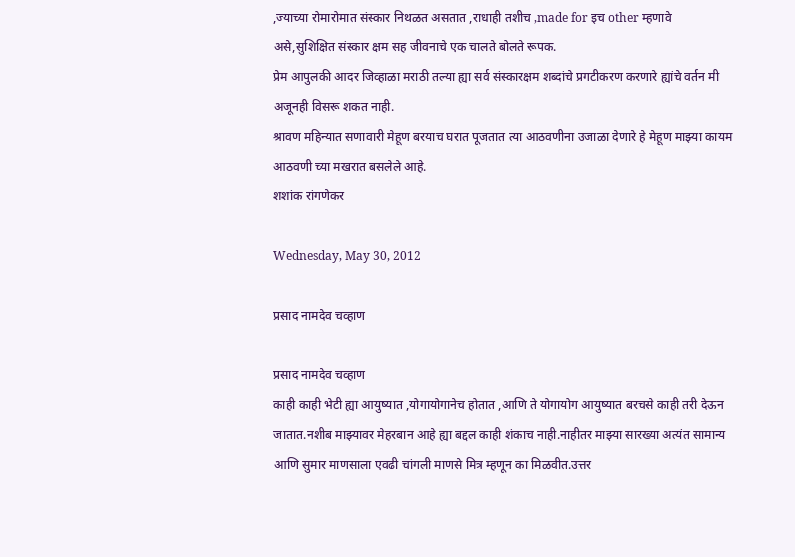,ज्याच्या रोमारोमात संस्कार निथळत असतात ,राधाही तशीच ,made for इच other म्हणावे असे,सुशिक्षित संस्कार क्षम सह जीवनाचे एक चालते बोलते रूपक.
प्रेम आपुलकी आदर जिव्हाळा मराठी तल्या ह्या सर्व संस्कारक्षम शब्दांचे प्रगटीकरण करणारे ह्यांचे वर्तन मी अजूनही विसरू शकत नाही.
श्रावण महिन्यात सणावारी मेहूण बरयाच घरात पूजतात त्या आठवणीना उजाळा देणारे हे मेहूण माझ्या कायम आठवणी च्या मखरात बसलेले आहे.
शशांक रांगणेकर

Wednesday, May 30, 2012

प्रसाद नामदेव चव्हाण

प्रसाद नामदेव चव्हाण
काही काही भेटी ह्या आयुष्यात ,योगायोगानेच होतात ,आणि ते योगायोग आयुष्यात बरचसे काही तरी देऊन जातात.नशीब माझ्यावर मेहरबान आहे ह्या बद्दल काही शंकाच नाही.नाहीतर माझ्या सारख्या अत्यंत सामान्य आणि सुमार माणसाला एवढी चांगली माणसे मित्र म्हणून का मिळवीत.उत्तर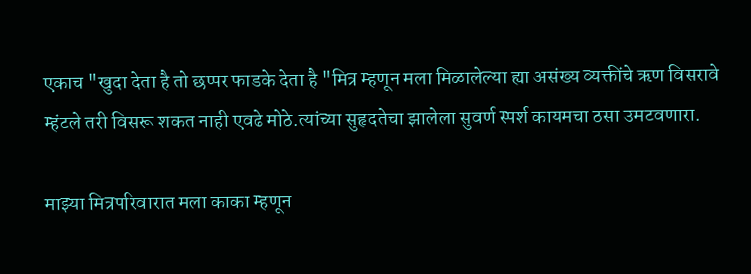एकाच "खुदा देता है तो छप्पर फाडके देता है "मित्र म्हणून मला मिळालेल्या ह्या असंख्य व्यक्तींचे ऋण विसरावे म्हंटले तरी विसरू शकत नाही एवढे मोठे.त्यांच्या सुहृदतेचा झालेला सुवर्ण स्पर्श कायमचा ठसा उमटवणारा.

माझ्या मित्रपरिवारात मला काका म्हणून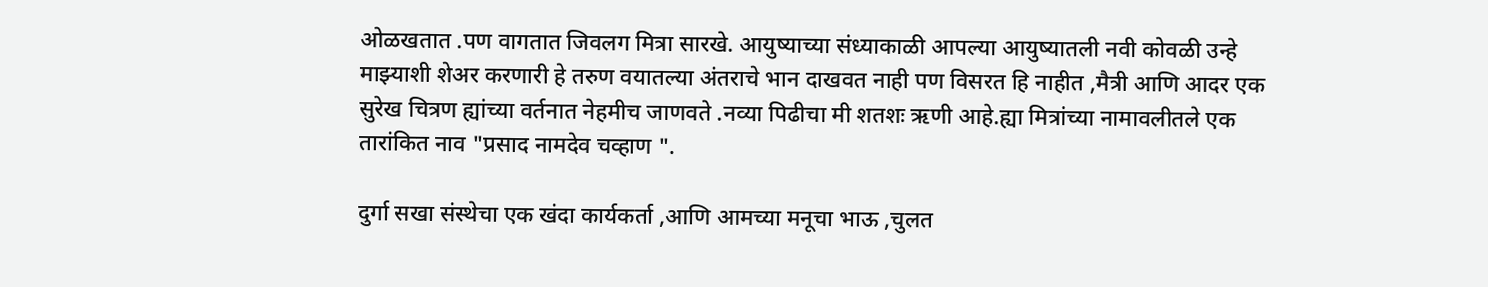ओळखतात .पण वागतात जिवलग मित्रा सारखे. आयुष्याच्या संध्याकाळी आपल्या आयुष्यातली नवी कोवळी उन्हे माझ्याशी शेअर करणारी हे तरुण वयातल्या अंतराचे भान दाखवत नाही पण विसरत हि नाहीत ,मैत्री आणि आदर एक सुरेख चित्रण ह्यांच्या वर्तनात नेहमीच जाणवते .नव्या पिढीचा मी शतशः ऋणी आहे.ह्या मित्रांच्या नामावलीतले एक तारांकित नाव "प्रसाद नामदेव चव्हाण ".

दुर्गा सखा संस्थेचा एक खंदा कार्यकर्ता ,आणि आमच्या मनूचा भाऊ ,चुलत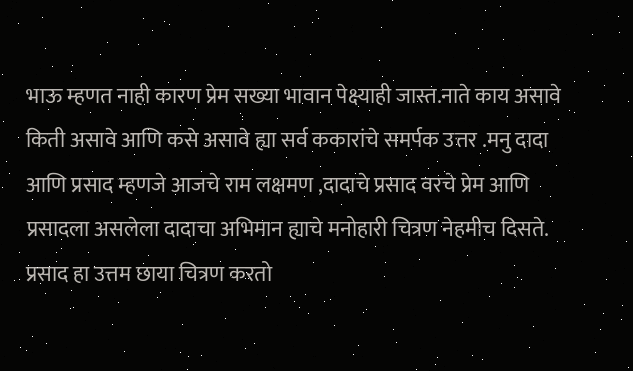भाऊ म्हणत नाही कारण प्रेम सख्या भावान पेक्ष्याही जास्त.नाते काय असावे किती असावे आणि कसे असावे ह्या सर्व ककारांचे समर्पक उत्तर .मनु दादा आणि प्रसाद म्हणजे आजचे राम लक्षमण ,दादाचे प्रसाद वरचे प्रेम आणि प्रसादला असलेला दादाचा अभिमान ह्याचे मनोहारी चित्रण नेहमीच दिसते.
प्रसाद हा उत्तम छाया चित्रण करतो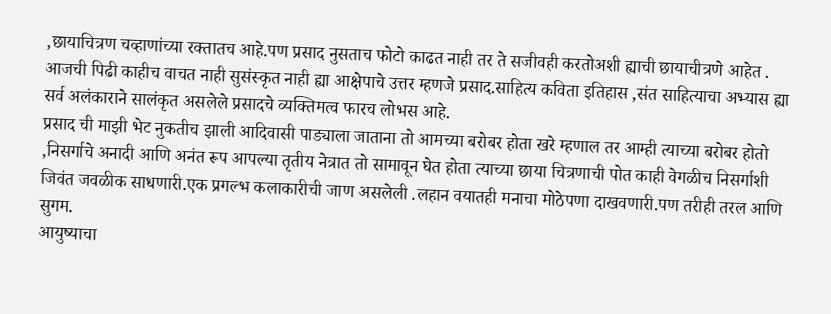,छायाचित्रण चव्हाणांच्या रक्तातच आहे.पण प्रसाद नुसताच फोटो काढत नाही तर ते सजीवही करतोअशी ह्याची छायाचीत्रणे आहेत .
आजची पिढी काहीच वाचत नाही सुसंस्कृत नाही ह्या आक्षेपाचे उत्तर म्हणजे प्रसाद.साहित्य कविता इतिहास ,संत साहित्याचा अभ्यास ह्या सर्व अलंकाराने सालंकृत असलेले प्रसादचे व्यक्तिमत्व फारच लोभस आहे.
प्रसाद ची माझी भेट नुकतीच झाली आदिवासी पाड्याला जाताना तो आमच्या बरोबर होता खरे म्हणाल तर आम्ही त्याच्या बरोबर होतो ,निसर्गाचे अनादी आणि अनंत रूप आपल्या तृतीय नेत्रात तो सामावून घेत होता त्याच्या छाया चित्रणाची पोत काही वेगळीच निसर्गाशी जिवंत जवळीक साधणारी.एक प्रगल्भ कलाकारीची जाण असलेली .लहान वयातही मनाचा मोठेपणा दाखवणारी.पण तरीही तरल आणि सुगम.
आयुष्याचा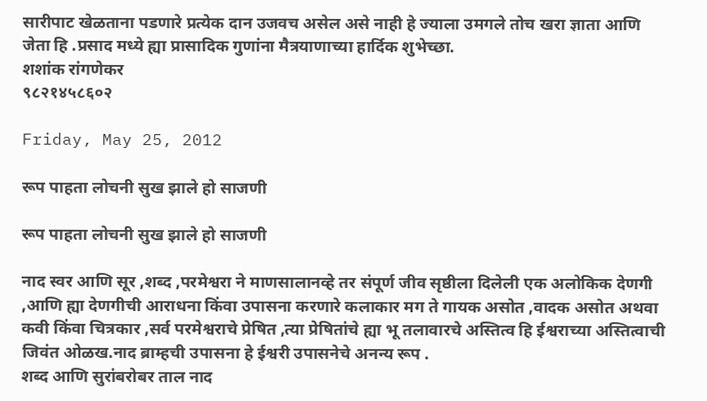सारीपाट खेळताना पडणारे प्रत्येक दान उजवच असेल असे नाही हे ज्याला उमगले तोच खरा ज्ञाता आणि जेता हि .प्रसाद मध्ये ह्या प्रासादिक गुणांना मैत्रयाणाच्या हार्दिक शुभेच्छा.
शशांक रांगणेकर
९८२१४५८६०२

Friday, May 25, 2012

रूप पाहता लोचनी सुख झाले हो साजणी

रूप पाहता लोचनी सुख झाले हो साजणी

नाद स्वर आणि सूर ,शब्द ,परमेश्वरा ने माणसालानव्हे तर संपूर्ण जीव सृष्ठीला दिलेली एक अलोकिक देणगी ,आणि ह्या देणगीची आराधना किंवा उपासना करणारे कलाकार मग ते गायक असोत ,वादक असोत अथवा कवी किंवा चित्रकार ,सर्व परमेश्वराचे प्रेषित ,त्या प्रेषितांचे ह्या भू तलावारचे अस्तित्व हि ईश्वराच्या अस्तित्वाची जिवंत ओळख.नाद ब्राम्हची उपासना हे ईश्वरी उपासनेचे अनन्य रूप .
शब्द आणि सुरांबरोबर ताल नाद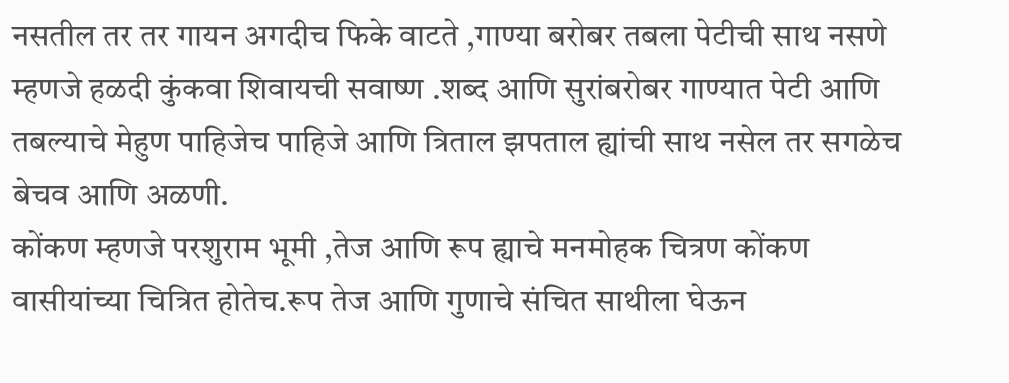नसतील तर तर गायन अगदीच फिके वाटते ,गाण्या बरोबर तबला पेटीची साथ नसणे म्हणजे हळदी कुंकवा शिवायची सवाष्ण .शब्द आणि सुरांबरोबर गाण्यात पेटी आणि तबल्याचे मेहुण पाहिजेच पाहिजे आणि त्रिताल झपताल ह्यांची साथ नसेल तर सगळेच बेचव आणि अळणी.
कोंकण म्हणजे परशुराम भूमी ,तेज आणि रूप ह्याचे मनमोहक चित्रण कोंकण वासीयांच्या चित्रित होतेच.रूप तेज आणि गुणाचे संचित साथीला घेऊन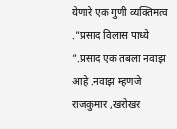येणारे एक गुणी व्यक्तिमत्व ."प्रसाद विलास पाध्ये
".प्रसाद एक तबला नवाझ आहे .नवाझ म्हणजे राजकुमार ,खरोखर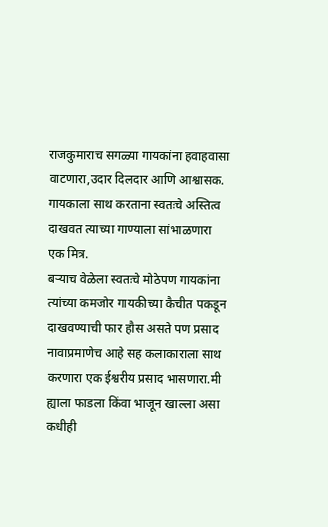राजकुमाराच सगळ्या गायकांना हवाहवासा वाटणारा,उदार दिलदार आणि आश्वासक. गायकाला साथ करताना स्वतःचे अस्तित्व दाखवत त्याच्या गाण्याला सांभाळणारा एक मित्र.
बऱ्याच वेळेला स्वतःचे मोठेपण गायकांना त्यांच्या कमजोर गायकीच्या कैचीत पकडून दाखवण्याची फार हौस असते पण प्रसाद नावाप्रमाणेच आहे सह कलाकाराला साथ करणारा एक ईश्वरीय प्रसाद भासणारा.मी ह्याला फाडला किंवा भाजून खाल्ला असा कधीही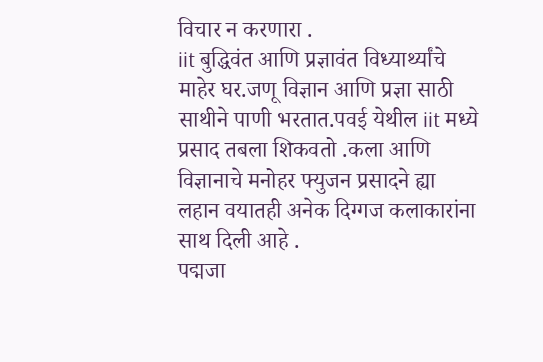विचार न करणारा .
iit बुद्धिवंत आणि प्रज्ञावंत विध्यार्थ्यांचे माहेर घर.जणू विज्ञान आणि प्रज्ञा साठी साथीने पाणी भरतात.पवई येथील iit मध्ये प्रसाद तबला शिकवतो .कला आणि विज्ञानाचे मनोहर फ्युजन प्रसादने ह्या लहान वयातही अनेक दिग्गज कलाकारांना साथ दिली आहे .
पद्मजा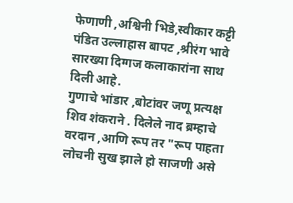फेणाणी ,अश्विनी भिडे,स्वीकार कट्टी पंडित उल्लाहास बापट ,श्रीरंग भावे सारख्या दिग्गज कलाकारांना साथ दिली आहे.
गुणाचे भांडार ,बोटांवर जणू प्रत्यक्ष शिव शंकराने . दिलेले नाद ब्रम्हाचे वरदान ,आणि रूप तर "रूप पाहता लोचनी सुख झाले हो साजणी असे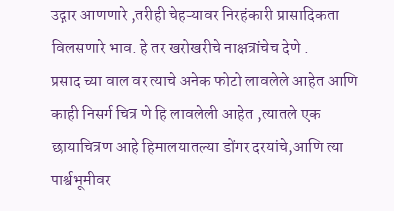उद्गार आणणारे ,तरीही चेहऱ्यावर निरहंकारी प्रासादिकता विलसणारे भाव. हे तर खरोखरीचे नाक्षत्रांचेच देणे .
प्रसाद च्या वाल वर त्याचे अनेक फोटो लावलेले आहेत आणि काही निसर्ग चित्र णे हि लावलेली आहेत ,त्यातले एक छायाचित्रण आहे हिमालयातल्या डोंगर दरयांचे,आणि त्या पार्श्वभूमीवर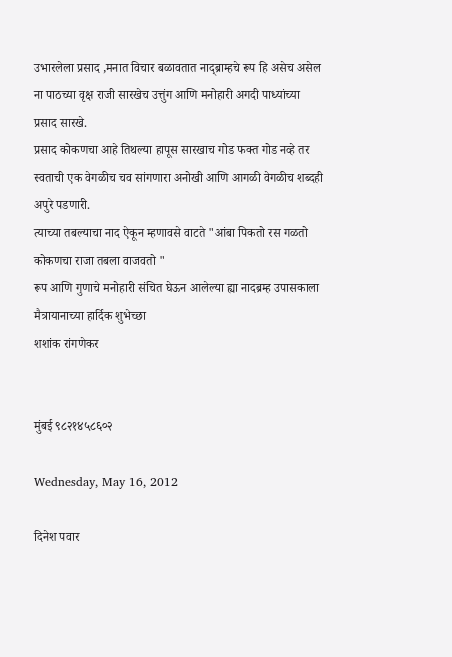उभारलेला प्रसाद ,मनात विचार बळावतात नाद्ब्राम्हचे रूप हि असेच असेल ना पाठच्या वृक्ष राजी सारखेच उत्तुंग आणि मनोहारी अगदी पाध्यांच्या प्रसाद सारखे.
प्रसाद कोकणचा आहे तिथल्या हापूस सारखाच गोड फक्त गोड नव्हे तर स्वताची एक वेगळीच चव सांगणारा अनोखी आणि आगळी वेगळीच शब्दही अपुरे पडणारी.
त्याच्या तबल्याचा नाद ऐकून म्हणावसे वाटते "आंबा पिकतो रस गळतो कोकणचा राजा तबला वाजवतो "
रूप आणि गुणाचे मनोहारी संचित घेऊन आलेल्या ह्या नादब्रम्ह उपासकाला मैत्रायानाच्या हार्दिक शुभेच्छा
शशांक रांगणेकर


मुंबई ९८२१४५८६०२

Wednesday, May 16, 2012

दिनेश पवार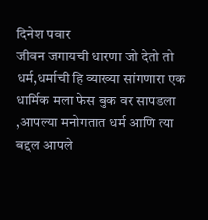दिनेश पवार
जीवन जगायची धारणा जो देतो तो धर्म,धर्माची हि व्याख्या सांगणारा एक धार्मिक मला फेस बुक वर सापडला ,आपल्या मनोगतात धर्म आणि त्या बद्दल आपले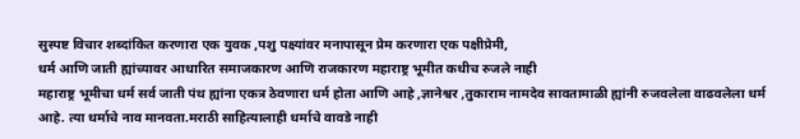सुस्पष्ट विचार शब्दांकित करणारा एक युवक ,पशु पक्ष्यांवर मनापासून प्रेम करणारा एक पक्षीप्रेमी,
धर्म आणि जाती ह्यांच्यावर आधारित समाजकारण आणि राजकारण महाराष्ट्र भूमीत कधीच रुजले नाही
महाराष्ट्र भूमीचा धर्म सर्व जाती पंथ ह्यांना एकत्र ठेवणारा धर्म होता आणि आहे ,ज्ञानेश्वर ,तुकाराम नामदेव सावतामाळी ह्यांनी रुजवलेला वाढवलेला धर्म आहे. त्या धर्माचे नाव मानवता.मराठी साहित्यालाही धर्माचे वावडे नाही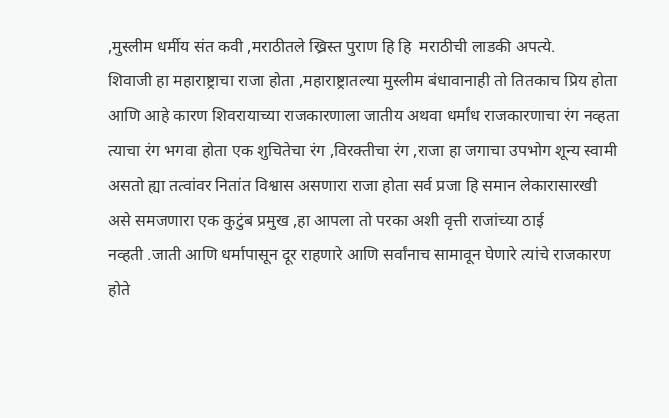,मुस्लीम धर्मीय संत कवी ,मराठीतले ख्रिस्त पुराण हि हि  मराठीची लाडकी अपत्ये.
शिवाजी हा महाराष्ट्राचा राजा होता ,महाराष्ट्रातल्या मुस्लीम बंधावानाही तो तितकाच प्रिय होता आणि आहे कारण शिवरायाच्या राजकारणाला जातीय अथवा धर्मांध राजकारणाचा रंग नव्हता त्याचा रंग भगवा होता एक शुचितेचा रंग ,विरक्तीचा रंग ,राजा हा जगाचा उपभोग शून्य स्वामी असतो ह्या तत्वांवर नितांत विश्वास असणारा राजा होता सर्व प्रजा हि समान लेकारासारखी असे समजणारा एक कुटुंब प्रमुख ,हा आपला तो परका अशी वृत्ती राजांच्या ठाई
नव्हती .जाती आणि धर्मापासून दूर राहणारे आणि सर्वांनाच सामावून घेणारे त्यांचे राजकारण होते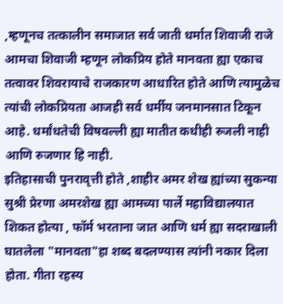,म्हणूनच तत्कालीन समाजात सर्व जाती धर्मात शिवाजी राजे आमचा शिवाजी म्हणून लोकप्रिय होते मानवता ह्या एकाच तत्वावर शिवरायाचे राजकारण आधारित होते आणि त्यामुळेच त्यांची लोकप्रियता आजही सर्व धर्मीय जनमानसात टिकून आहे. धर्मांधतेची विषवल्ली ह्या मातीत कधीही रुजली नाही आणि रुजणार हि नाही.
इतिहासाची पुनरावृत्ती होते ,शाहीर अमर शेख ह्यांच्या सुकन्या सुश्री प्रेरणा अमरशेख ह्या आमच्या पार्ले महाविद्यालयात शिकत होत्या , फॉर्म भरताना जात आणि धर्म ह्या सदराखाली घातलेला "मानवता"हा शब्द बदलण्यास त्यांनी नकार दिला होता. गीता रहस्य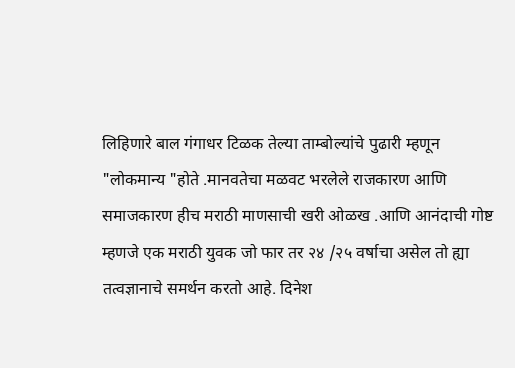लिहिणारे बाल गंगाधर टिळक तेल्या ताम्बोल्यांचे पुढारी म्हणून "लोकमान्य "होते .मानवतेचा मळवट भरलेले राजकारण आणि समाजकारण हीच मराठी माणसाची खरी ओळख .आणि आनंदाची गोष्ट म्हणजे एक मराठी युवक जो फार तर २४ /२५ वर्षाचा असेल तो ह्या तत्वज्ञानाचे समर्थन करतो आहे. दिनेश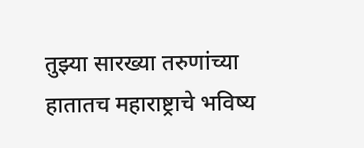तुझ्या सारख्या तरुणांच्या हातातच महाराष्ट्राचे भविष्य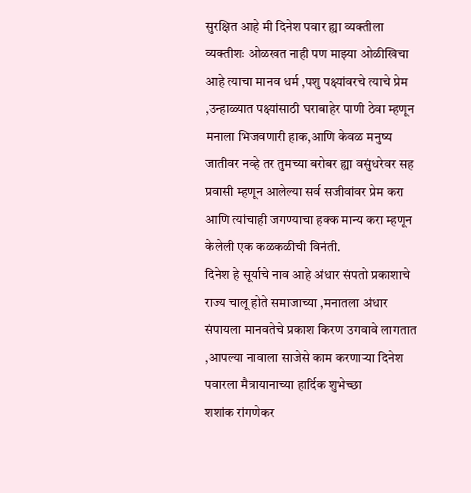सुरक्षित आहे मी दिनेश पवार ह्या व्यक्तीला व्यक्तीशः ओळखत नाही पण माझ्या ओळीखिचा आहे त्याचा मानव धर्म ,पशु पक्ष्यांवरचे त्याचे प्रेम ,उन्हाळ्यात पक्ष्यांसाठी घराबाहेर पाणी ठेवा म्हणून मनाला भिजवणारी हाक,आणि केवळ मनुष्य जातीवर नव्हे तर तुमच्या बरोबर ह्या वसुंधरेवर सह प्रवासी म्हणून आलेल्या सर्व सजीवांवर प्रेम करा आणि त्यांचाही जगण्याचा हक्क मान्य करा म्हणून केलेली एक कळकळीची विनंती.
दिनेश हे सूर्याचे नाव आहे अंधार संपतो प्रकाशाचे राज्य चालू होते समाजाच्या ,मनातला अंधार संपायला मानवतेचे प्रकाश किरण उगवावे लागतात ,आपल्या नावाला साजेसे काम करणाऱ्या दिनेश पवारला मैत्रायानाच्या हार्दिक शुभेच्छा
शशांक रांगणेकर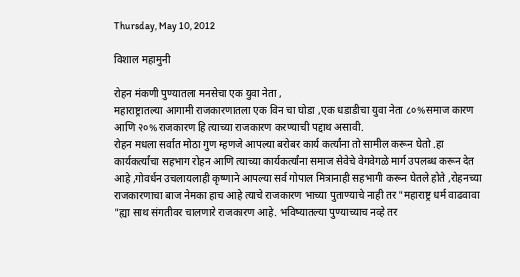Thursday, May 10, 2012

विशाल महामुनी

रोहन मंकणी पुण्यातला मनसेचा एक युवा नेता ,
महाराष्ट्रातल्या आगामी राजकारणातला एक विन चा घोडा ,एक धडाडीचा युवा नेता ८०%समाज कारण आणि २०%राजकारण हि त्याच्या राजकारण करण्याची पद्दाथ असावी.
रोहन मधला सर्वात मोठा गुण म्हणजे आपल्या बरोबर कार्य कर्त्यांना तो सामील करून घेतो .हा कार्यकर्त्यांचा सहभाग रोहन आणि त्याच्या कार्यकर्त्यांना समाज सेवेचे वेगवेगळे मार्ग उपलब्ध करून देत आहे ,गोवर्धन उचलायलाही कृष्णाने आपल्या सर्व गोपाल मित्रानाही सहभागी करून घेतले होते ,रोहनच्या राजकारणाचा बाज नेमका हाच आहे त्याचे राजकारण भाच्या पुताण्याचे नाही तर "महाराष्ट्र धर्म वाढवावा "ह्या साथ संगतीवर चालणारे राजकारण आहे. भविष्यातल्या पुण्याच्याच नव्हे तर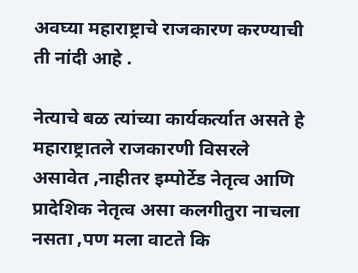अवघ्या महाराष्ट्राचे राजकारण करण्याची ती नांदी आहे .

नेत्याचे बळ त्यांच्या कार्यकर्त्यात असते हे महाराष्ट्रातले राजकारणी विसरले असावेत ,नाहीतर इम्पोर्टेड नेतृत्व आणि प्रादेशिक नेतृत्व असा कलगीतुरा नाचला नसता ,पण मला वाटते कि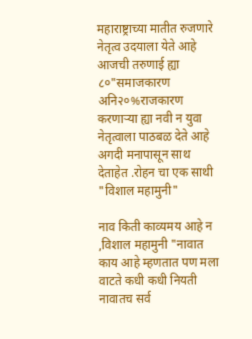महाराष्ट्राच्या मातीत रुजणारे नेतृत्व उदयाला येते आहे आजची तरुणाई ह्या ८०"समाजकारण अनि२०%राजकारण करणाऱ्या ह्या नवी न युवा नेतृत्वाला पाठबळ देते आहे अगदी मनापासून साथ देताहेत .रोहन चा एक साथी "विशाल महामुनी"

नाव किती काव्यमय आहे न ,विशाल महामुनी "नावात काय आहे म्हणतात पण मला वाटते कधी कधी नियती नावातच सर्व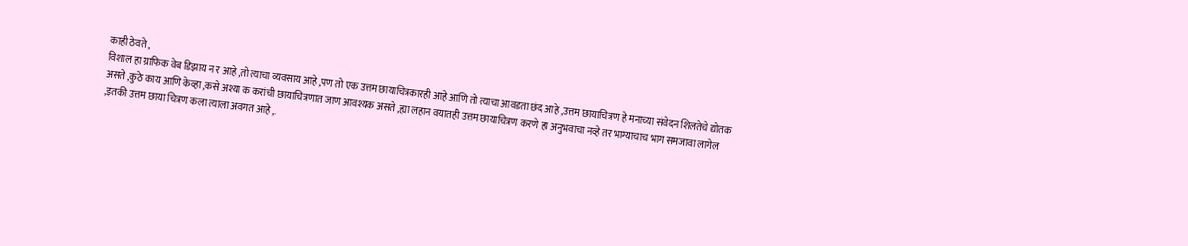काही ठेवते ,
विशाल हा ग्राफिक वेब डिझाय न र आहे ,तो त्याचा व्यवसाय आहे ,पण तो एक उत्तम छायाचित्रकारही आहे आणि तो त्याचा आवडता छंद आहे ,उत्तम छायाचित्रण हे मनाच्या संवेदन शिलतेचे द्योतक असते ,कुठे काय आणि केव्हा ,कसे अश्या क करांची छायाचित्रणात जाण आवश्यक असते ,ह्या लहान वयातही उत्तम छायाचित्रण करणे हा अनुभवाचा नव्हे तर भाग्याचाच भाग समजावा लागेल ,इतकी उत्तम छाया चित्रण कला त्याला अवगत आहे ,.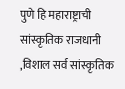पुणे हि महाराष्ट्राची सांस्कृतिक राजधानी ,विशाल सर्व सांस्कृतिक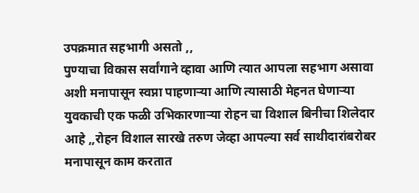उपक्रमात सहभागी असतो ,,
पुण्याचा विकास सर्वांगाने व्हावा आणि त्यात आपला सहभाग असावा अशी मनापासून स्वप्ना पाहणाऱ्या आणि त्यासाठी मेहनत घेणाऱ्या युवकाची एक फळी उभिकारणाऱ्या रोहन चा विशाल बिनीचा शिलेदार आहे ,,रोहन विशाल सारखे तरुण जेव्हा आपल्या सर्व साथीदारांबरोबर मनापासून काम करतात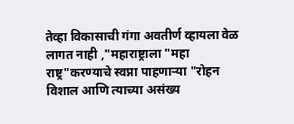तेव्हा विकासाची गंगा अवतीर्ण व्हायला वेळ लागत नाही ,"महाराष्ट्राला "महा राष्ट्र"करण्याचे स्वप्ना पाहणाऱ्या "रोहन विशाल आणि त्याच्या असंख्य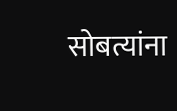सोबत्यांना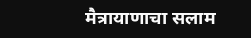मैत्रायाणाचा सलाम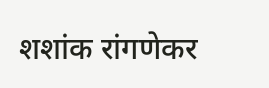शशांक रांगणेकर